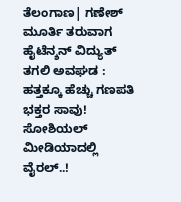ತೆಲಂಗಾಣ| ಗಣೇಶ್ ಮೂರ್ತಿ ತರುವಾಗ ಹೈಟೆನ್ಶನ್ ವಿದ್ಯುತ್ ತಗಲಿ ಅವಘಡ : ಹತ್ತಕ್ಕೂ ಹೆಚ್ಚು ಗಣಪತಿ ಭಕ್ತರ ಸಾವು! ಸೋಶಿಯಲ್ ಮೀಡಿಯಾದಲ್ಲಿ ವೈರಲ್..!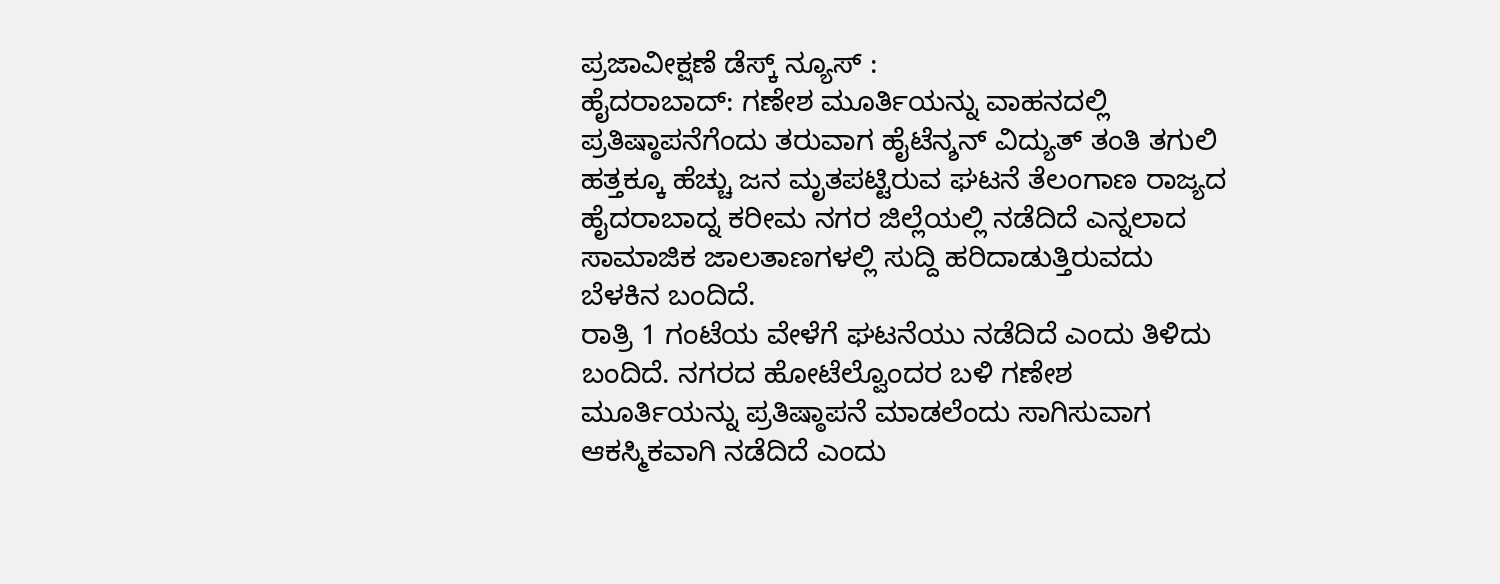ಪ್ರಜಾವೀಕ್ಷಣೆ ಡೆಸ್ಕ್ ನ್ಯೂಸ್ :
ಹೈದರಾಬಾದ್: ಗಣೇಶ ಮೂರ್ತಿಯನ್ನು ವಾಹನದಲ್ಲಿ ಪ್ರತಿಷ್ಠಾಪನೆಗೆಂದು ತರುವಾಗ ಹೈಟೆನ್ಶನ್ ವಿದ್ಯುತ್ ತಂತಿ ತಗುಲಿ ಹತ್ತಕ್ಕೂ ಹೆಚ್ಚು ಜನ ಮೃತಪಟ್ಟಿರುವ ಘಟನೆ ತೆಲಂಗಾಣ ರಾಜ್ಯದ ಹೈದರಾಬಾದ್ನ ಕರೀಮ ನಗರ ಜಿಲ್ಲೆಯಲ್ಲಿ ನಡೆದಿದೆ ಎನ್ನಲಾದ ಸಾಮಾಜಿಕ ಜಾಲತಾಣಗಳಲ್ಲಿ ಸುದ್ದಿ ಹರಿದಾಡುತ್ತಿರುವದು ಬೆಳಕಿನ ಬಂದಿದೆ.
ರಾತ್ರಿ 1 ಗಂಟೆಯ ವೇಳೆಗೆ ಘಟನೆಯು ನಡೆದಿದೆ ಎಂದು ತಿಳಿದು ಬಂದಿದೆ. ನಗರದ ಹೋಟೆಲ್ವೊಂದರ ಬಳಿ ಗಣೇಶ ಮೂರ್ತಿಯನ್ನು ಪ್ರತಿಷ್ಠಾಪನೆ ಮಾಡಲೆಂದು ಸಾಗಿಸುವಾಗ ಆಕಸ್ಮಿಕವಾಗಿ ನಡೆದಿದೆ ಎಂದು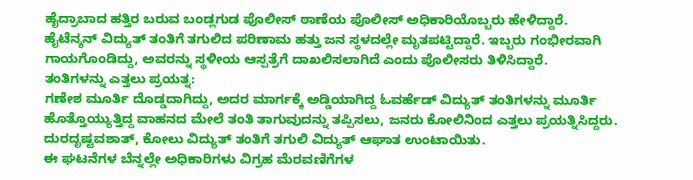ಹೈದ್ರಾಬಾದ ಹತ್ತಿರ ಬರುವ ಬಂಡ್ಲಗುಡ ಪೊಲೀಸ್ ಠಾಣೆಯ ಪೊಲೀಸ್ ಅಧಿಕಾರಿಯೊಬ್ಬರು ಹೇಳಿದ್ದಾರೆ.
ಹೈಟೆನ್ಶನ್ ವಿದ್ಯುತ್ ತಂತಿಗೆ ತಗುಲಿದ ಪರಿಣಾಮ ಹತ್ತು ಜನ ಸ್ಥಳದಲ್ಲೇ ಮೃತಪಟ್ಟಿದ್ದಾರೆ. ಇಬ್ಬರು ಗಂಭೀರವಾಗಿ ಗಾಯಗೊಂಡಿದ್ದು, ಅವರನ್ನು ಸ್ಥಳೀಯ ಆಸ್ಪತ್ರೆಗೆ ದಾಖಲಿಸಲಾಗಿದೆ ಎಂದು ಪೊಲೀಸರು ತಿಳಿಸಿದ್ದಾರೆ.
ತಂತಿಗಳನ್ನು ಎತ್ತಲು ಪ್ರಯತ್ನ:
ಗಣೇಶ ಮೂರ್ತಿ ದೊಡ್ಡದಾಗಿದ್ದು, ಅದರ ಮಾರ್ಗಕ್ಕೆ ಅಡ್ಡಿಯಾಗಿದ್ದ ಓವರ್ಹೆಡ್ ವಿದ್ಯುತ್ ತಂತಿಗಳನ್ನು ಮೂರ್ತಿ ಹೊತ್ತೊಯ್ಯುತ್ತಿದ್ದ ವಾಹನದ ಮೇಲೆ ತಂತಿ ತಾಗುವುದನ್ನು ತಪ್ಪಿಸಲು, ಜನರು ಕೋಲಿನಿಂದ ಎತ್ತಲು ಪ್ರಯತ್ನಿಸಿದ್ದರು. ದುರದೃಷ್ಟವಶಾತ್, ಕೋಲು ವಿದ್ಯುತ್ ತಂತಿಗೆ ತಗುಲಿ ವಿದ್ಯುತ್ ಆಘಾತ ಉಂಟಾಯಿತು.
ಈ ಘಟನೆಗಳ ಬೆನ್ನಲ್ಲೇ ಅಧಿಕಾರಿಗಳು ವಿಗ್ರಹ ಮೆರವಣಿಗೆಗಳ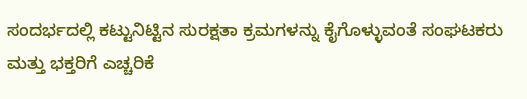ಸಂದರ್ಭದಲ್ಲಿ ಕಟ್ಟುನಿಟ್ಟಿನ ಸುರಕ್ಷತಾ ಕ್ರಮಗಳನ್ನು ಕೈಗೊಳ್ಳುವಂತೆ ಸಂಘಟಕರು ಮತ್ತು ಭಕ್ತರಿಗೆ ಎಚ್ಚರಿಕೆ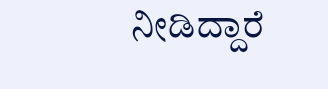ನೀಡಿದ್ದಾರೆ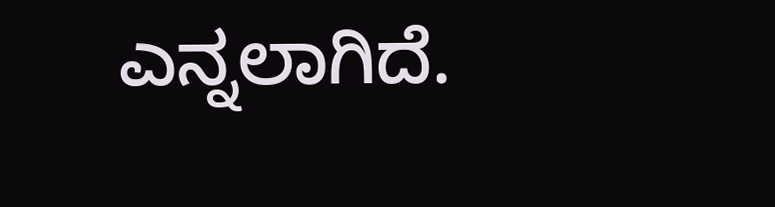ಎನ್ನಲಾಗಿದೆ.